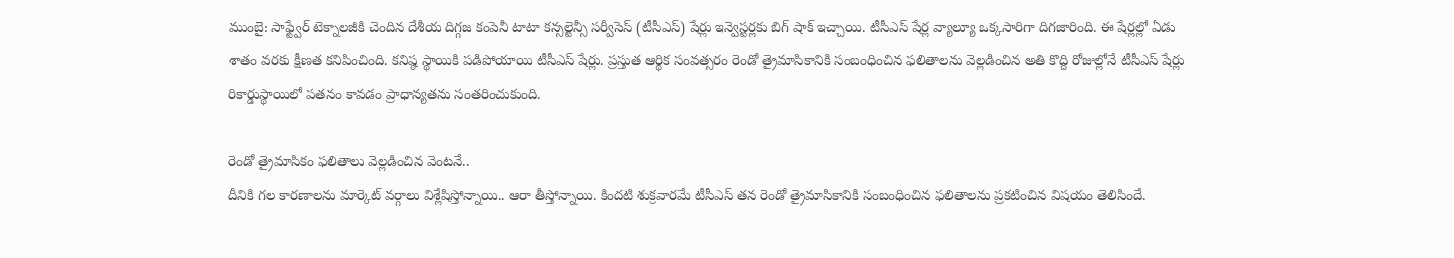ముంబై: సాఫ్ట్వేర్ టెక్నాలజీకి చెందిన దేశీయ దిగ్గజ కంపెనీ టాటా కన్సల్టెన్సీ సర్వీసెస్ (టీసీఎస్) షేర్లు ఇన్వెస్టర్లకు బిగ్ షాక్ ఇచ్చాయి. టీసీఎస్ షేర్ల వ్యాల్యూ ఒక్కసారిగా దిగజారింది. ఈ షేర్లల్లో ఏడు శాతం వరకు క్షీణత కనిపించింది. కనిష్ఠ స్థాయికి పడిపోయాయి టీసీఎస్ షేర్లు. ప్రస్తుత ఆర్థిక సంవత్సరం రెండో త్రైమాసికానికి సంబంధించిన ఫలితాలను వెల్లడించిన అతి కొద్ది రోజుల్లోనే టీసీఎస్ షేర్లు రికార్డుస్థాయిలో పతనం కావడం ప్రాధాన్యతను సంతరించుకుంది.

రెండో త్రైమాసికం ఫలితాలు వెల్లడించిన వెంటనే..
దీనికి గల కారణాలను మార్కెట్ వర్గాలు విశ్లేషిస్తోన్నాయి.. ఆరా తీస్తోన్నాయి. కిందటి శుక్రవారమే టీసీఎస్ తన రెండో త్రైమాసికానికి సంబంధించిన ఫలితాలను ప్రకటించిన విషయం తెలిసిందే.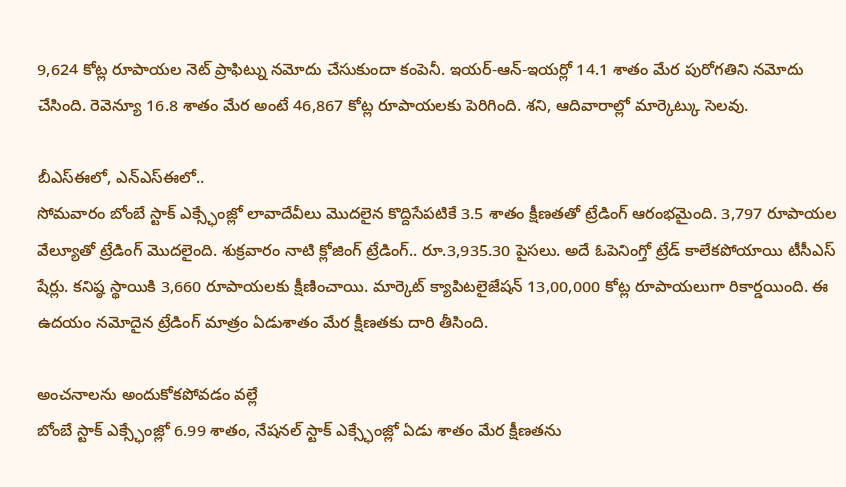9,624 కోట్ల రూపాయల నెట్ ప్రాఫిట్ను నమోదు చేసుకుందా కంపెనీ. ఇయర్-ఆన్-ఇయర్లో 14.1 శాతం మేర పురోగతిని నమోదు చేసింది. రెవెన్యూ 16.8 శాతం మేర అంటే 46,867 కోట్ల రూపాయలకు పెరిగింది. శని, ఆదివారాల్లో మార్కెట్కు సెలవు.

బీఎస్ఈలో, ఎన్ఎస్ఈలో..
సోమవారం బోంబే స్టాక్ ఎక్స్ఛేంజ్లో లావాదేవీలు మొదలైన కొద్దిసేపటికే 3.5 శాతం క్షీణతతో ట్రేడింగ్ ఆరంభమైంది. 3,797 రూపాయల వేల్యూతో ట్రేడింగ్ మొదలైంది. శుక్రవారం నాటి క్లోజింగ్ ట్రేడింగ్.. రూ.3,935.30 పైసలు. అదే ఓపెనింగ్తో ట్రేడ్ కాలేకపోయాయి టీసీఎస్ షేర్లు. కనిష్ఠ స్థాయికి 3,660 రూపాయలకు క్షీణించాయి. మార్కెట్ క్యాపిటలైజేషన్ 13,00,000 కోట్ల రూపాయలుగా రికార్డయింది. ఈ ఉదయం నమోదైన ట్రేడింగ్ మాత్రం ఏడుశాతం మేర క్షీణతకు దారి తీసింది.

అంచనాలను అందుకోకపోవడం వల్లే
బోంబే స్టాక్ ఎక్స్ఛేంజ్లో 6.99 శాతం, నేషనల్ స్టాక్ ఎక్స్ఛేంజ్లో ఏడు శాతం మేర క్షీణతను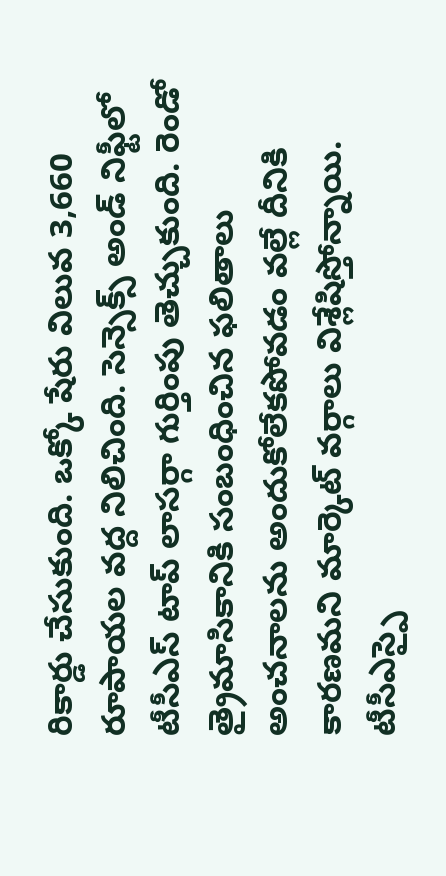రికార్డు చేసుకుంది. ఒక్కో షేరు విలువ 3,660 రూపాయల వద్ద నిలిచింది. సెన్సెక్స్ అండ్ నిఫ్టీలో టీసీఎస్ టాప్ లాసర్గా గుర్తింపు తెచ్చుకుంది. రెండో త్రైమాసికానికి సంబంధించిన ఫలితాలు అంచనాలను అందుకోలేకపోవడం వల్లే దీనికి కారణమని మార్కెట్ వర్గాలు విశ్లేషిస్తోన్నాయి. టీసీఎస్పై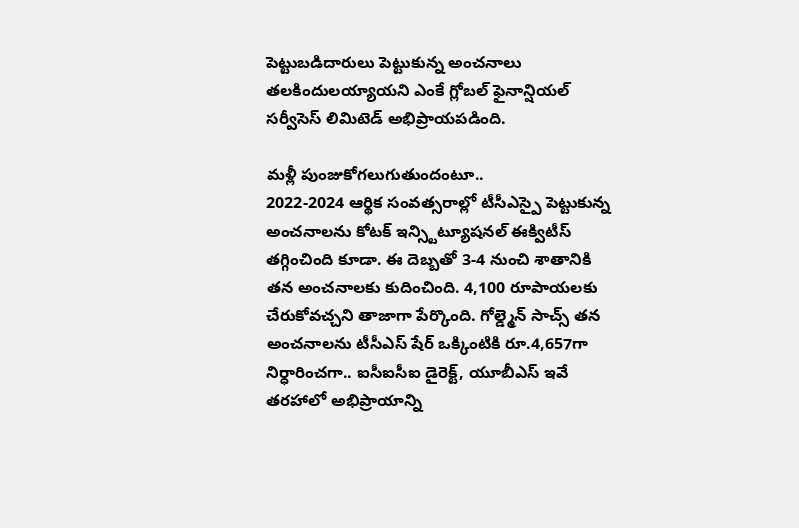పెట్టుబడిదారులు పెట్టుకున్న అంచనాలు తలకిందులయ్యాయని ఎంకే గ్లోబల్ ఫైనాన్షియల్ సర్వీసెస్ లిమిటెడ్ అభిప్రాయపడింది.

మళ్లీ పుంజుకోగలుగుతుందంటూ..
2022-2024 ఆర్థిక సంవత్సరాల్లో టీసీఎస్పై పెట్టుకున్న అంచనాలను కోటక్ ఇన్స్టిట్యూషనల్ ఈక్విటీస్ తగ్గించింది కూడా. ఈ దెబ్బతో 3-4 నుంచి శాతానికి తన అంచనాలకు కుదించింది. 4,100 రూపాయలకు చేరుకోవచ్చని తాజాగా పేర్కొంది. గోల్డ్మెన్ సాచ్స్ తన అంచనాలను టీసీఎస్ షేర్ ఒక్కింటికి రూ.4,657గా నిర్ధారించగా.. ఐసీఐసీఐ డైరెక్ట్, యూబీఎస్ ఇవే తరహాలో అభిప్రాయాన్ని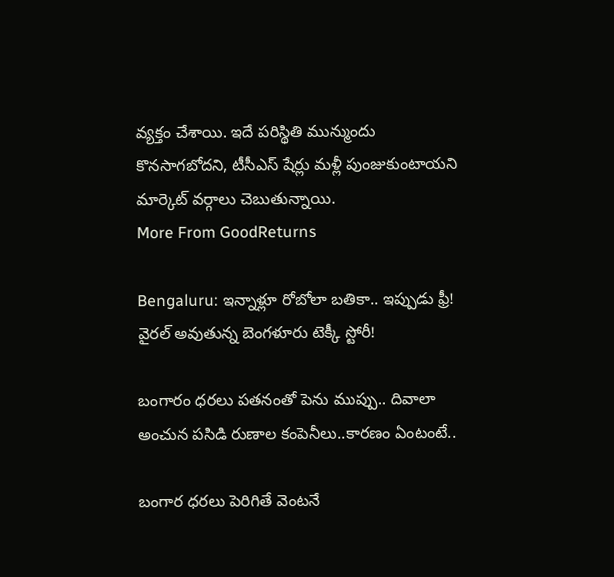వ్యక్తం చేశాయి. ఇదే పరిస్థితి మున్ముందు కొనసాగబోదని, టీసీఎస్ షేర్లు మళ్లీ పుంజుకుంటాయని మార్కెట్ వర్గాలు చెబుతున్నాయి.
More From GoodReturns

Bengaluru: ఇన్నాళ్లూ రోబోలా బతికా.. ఇప్పుడు ఫ్రీ! వైరల్ అవుతున్న బెంగళూరు టెక్కీ స్టోరీ!

బంగారం ధరలు పతనంతో పెను ముప్పు.. దివాలా అంచున పసిడి రుణాల కంపెనీలు..కారణం ఏంటంటే..

బంగార ధరలు పెరిగితే వెంటనే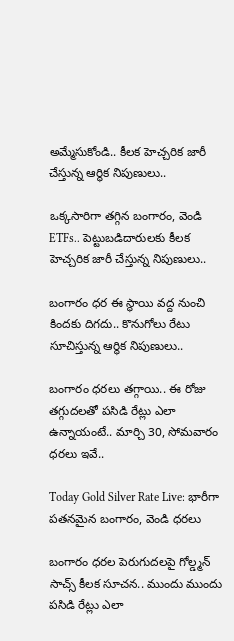అమ్మేసుకోండి.. కీలక హెచ్చరిక జారీ చేస్తున్న ఆర్థిక నిపుణులు..

ఒక్కసారిగా తగ్గిన బంగారం, వెండి ETFs.. పెట్టుబడిదారులకు కీలక హెచ్చరిక జారీ చేస్తున్న నిపుణులు..

బంగారం ధర ఈ స్థాయి వద్ద నుంచి కిందకు దిగదు.. కొనుగోలు రేటు సూచిస్తున్న ఆర్థిక నిపుణులు..

బంగారం ధరలు తగ్గాయి.. ఈ రోజు తగ్గుదలతో పసిడి రేట్లు ఎలా ఉన్నాయంటే.. మార్చి 30, సోమవారం ధరలు ఇవే..

Today Gold Silver Rate Live: భారీగా పతనమైన బంగారం, వెండి ధరలు

బంగారం ధరల పెరుగుదలపై గోల్డ్మన్ సాచ్స్ కీలక సూచన.. ముందు ముందు పసిడి రేట్లు ఎలా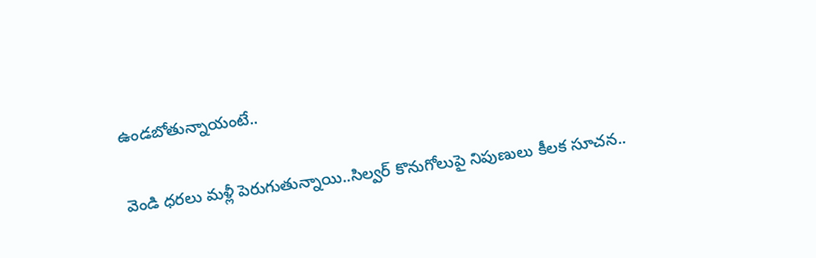ఉండబోతున్నాయంటే..

వెండి ధరలు మళ్లీ పెరుగుతున్నాయి..సిల్వర్ కొనుగోలుపై నిపుణులు కీలక సూచన..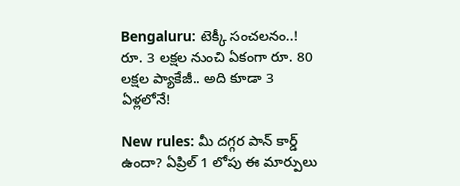Bengaluru: టెక్కీ సంచలనం..! రూ. 3 లక్షల నుంచి ఏకంగా రూ. 80 లక్షల ప్యాకేజీ.. అది కూడా 3 ఏళ్లలోనే!

New rules: మీ దగ్గర పాన్ కార్డ్ ఉందా? ఏప్రిల్ 1 లోపు ఈ మార్పులు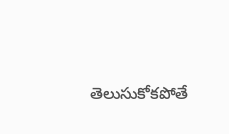తెలుసుకోకపోతే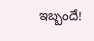ఇబ్బందే!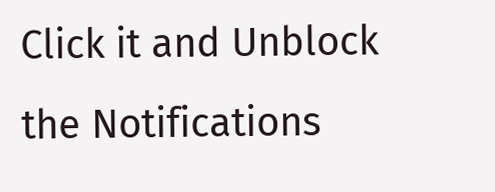Click it and Unblock the Notifications